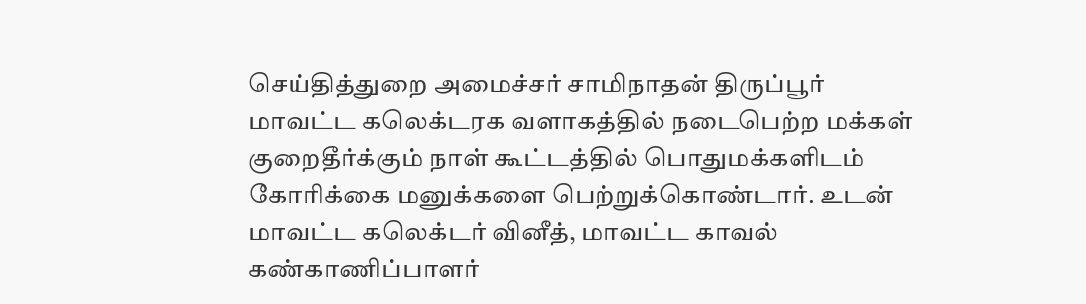செய்தித்துறை அமைச்சர் சாமிநாதன் திருப்பூர் மாவட்ட கலெக்டரக வளாகத்தில் நடைபெற்ற மக்கள் குறைதீர்க்கும் நாள் கூட்டத்தில் பொதுமக்களிடம் கோரிக்கை மனுக்களை பெற்றுக்கொண்டார். உடன் மாவட்ட கலெக்டர் வினீத், மாவட்ட காவல் கண்காணிப்பாளர்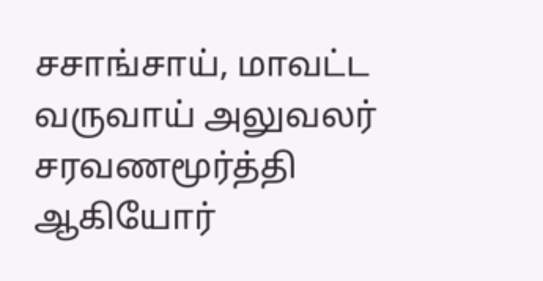சசாங்சாய், மாவட்ட வருவாய் அலுவலர் சரவணமூர்த்தி ஆகியோர்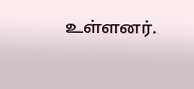உள்ளனர்.